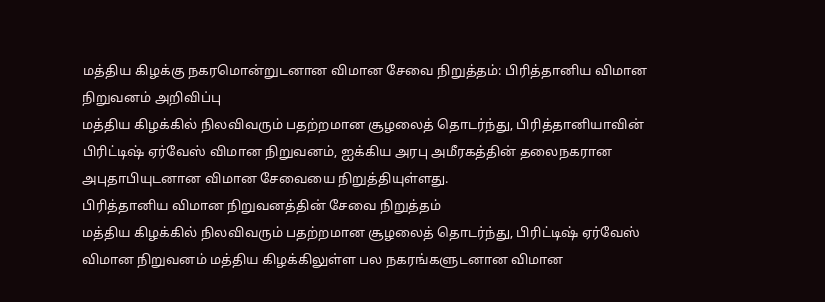மத்திய கிழக்கு நகரமொன்றுடனான விமான சேவை நிறுத்தம்: பிரித்தானிய விமான நிறுவனம் அறிவிப்பு
மத்திய கிழக்கில் நிலவிவரும் பதற்றமான சூழலைத் தொடர்ந்து, பிரித்தானியாவின் பிரிட்டிஷ் ஏர்வேஸ் விமான நிறுவனம், ஐக்கிய அரபு அமீரகத்தின் தலைநகரான அபுதாபியுடனான விமான சேவையை நிறுத்தியுள்ளது.
பிரித்தானிய விமான நிறுவனத்தின் சேவை நிறுத்தம்
மத்திய கிழக்கில் நிலவிவரும் பதற்றமான சூழலைத் தொடர்ந்து, பிரிட்டிஷ் ஏர்வேஸ் விமான நிறுவனம் மத்திய கிழக்கிலுள்ள பல நகரங்களுடனான விமான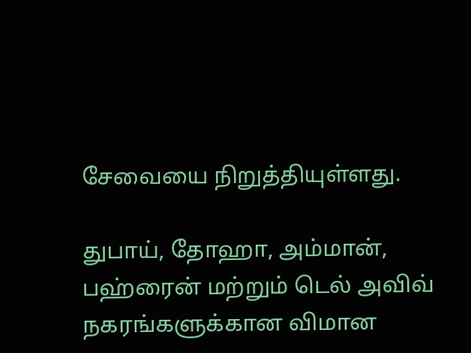சேவையை நிறுத்தியுள்ளது.

துபாய், தோஹா, அம்மான், பஹ்ரைன் மற்றும் டெல் அவிவ் நகரங்களுக்கான விமான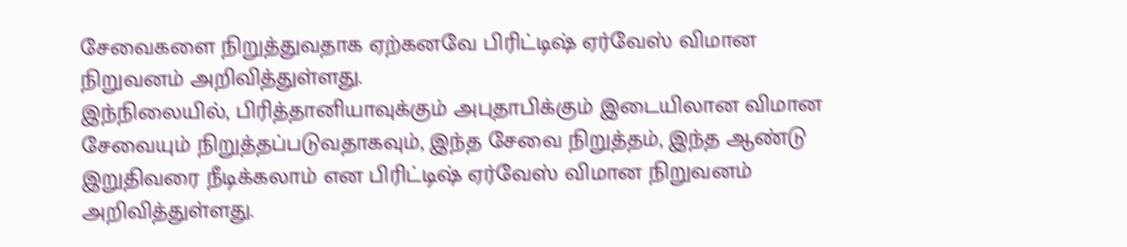சேவைகளை நிறுத்துவதாக ஏற்கனவே பிரிட்டிஷ் ஏர்வேஸ் விமான நிறுவனம் அறிவித்துள்ளது.
இந்நிலையில், பிரித்தானியாவுக்கும் அபுதாபிக்கும் இடையிலான விமான சேவையும் நிறுத்தப்படுவதாகவும், இந்த சேவை நிறுத்தம், இந்த ஆண்டு இறுதிவரை நீடிக்கலாம் என பிரிட்டிஷ் ஏர்வேஸ் விமான நிறுவனம் அறிவித்துள்ளது.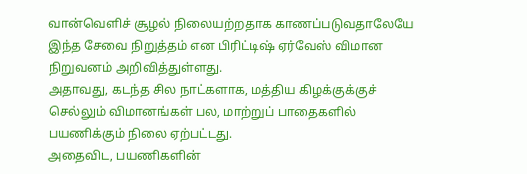வான்வெளிச் சூழல் நிலையற்றதாக காணப்படுவதாலேயே இந்த சேவை நிறுத்தம் என பிரிட்டிஷ் ஏர்வேஸ் விமான நிறுவனம் அறிவித்துள்ளது.
அதாவது, கடந்த சில நாட்களாக, மத்திய கிழக்குக்குச் செல்லும் விமானங்கள் பல, மாற்றுப் பாதைகளில் பயணிக்கும் நிலை ஏற்பட்டது.
அதைவிட, பயணிகளின்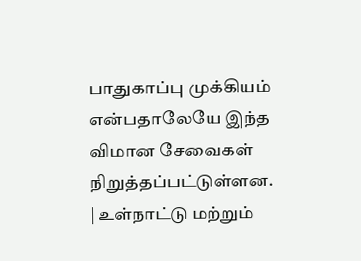பாதுகாப்பு முக்கியம் என்பதாலேயே இந்த விமான சேவைகள் நிறுத்தப்பட்டுள்ளன.
| உள்நாட்டு மற்றும்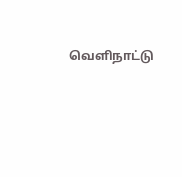வெளிநாட்டு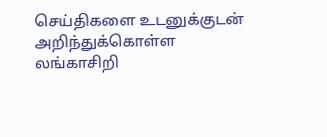செய்திகளை உடனுக்குடன் அறிந்துக்கொள்ள லங்காசிறி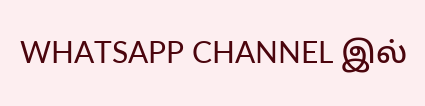WHATSAPP CHANNEL இல்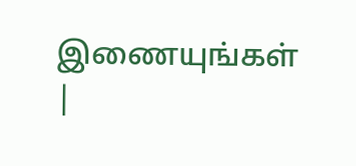இணையுங்கள் |